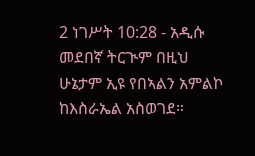2 ነገሥት 10:28 - አዲሱ መደበኛ ትርጒም በዚህ ሁኔታም ኢዩ የበኣልን አምልኮ ከእስራኤል አስወገደ።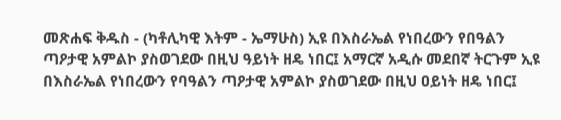መጽሐፍ ቅዱስ - (ካቶሊካዊ እትም - ኤማሁስ) ኢዩ በእስራኤል የነበረውን የበዓልን ጣዖታዊ አምልኮ ያስወገደው በዚህ ዓይነት ዘዴ ነበር፤ አማርኛ አዲሱ መደበኛ ትርጉም ኢዩ በእስራኤል የነበረውን የባዓልን ጣዖታዊ አምልኮ ያስወገደው በዚህ ዐይነት ዘዴ ነበር፤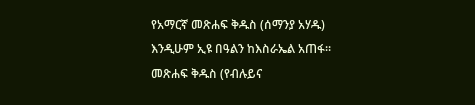የአማርኛ መጽሐፍ ቅዱስ (ሰማንያ አሃዱ) እንዲሁም ኢዩ በዓልን ከእስራኤል አጠፋ። መጽሐፍ ቅዱስ (የብሉይና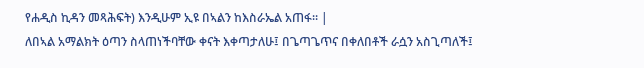የሐዲስ ኪዳን መጻሕፍት) እንዲሁም ኢዩ በኣልን ከእስራኤል አጠፋ። |
ለበኣል አማልክት ዕጣን ስላጠነችባቸው ቀናት እቀጣታለሁ፤ በጌጣጌጥና በቀለበቶች ራሷን አስጊጣለች፤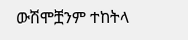ውሽሞቿንም ተከትላ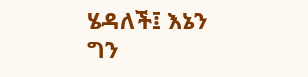ሄዳለች፤ እኔን ግን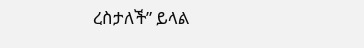ረስታለች” ይላል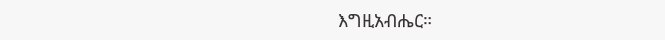እግዚአብሔር።